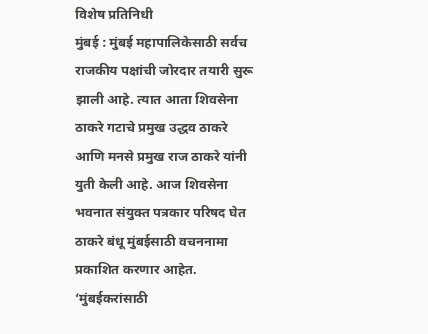विशेष प्रतिनिधी
मुंबई : मुंबई महापालिकेसाठी सर्वच राजकीय पक्षांची जोरदार तयारी सुरू झाली आहे. त्यात आता शिवसेना ठाकरे गटाचे प्रमुख उद्धव ठाकरे आणि मनसे प्रमुख राज ठाकरे यांनी युती केली आहे. आज शिवसेना भवनात संयुक्त पत्रकार परिषद घेत ठाकरे बंधू मुंबईसाठी वचननामा प्रकाशित करणार आहेत. ‘मुंबईकरांसाठी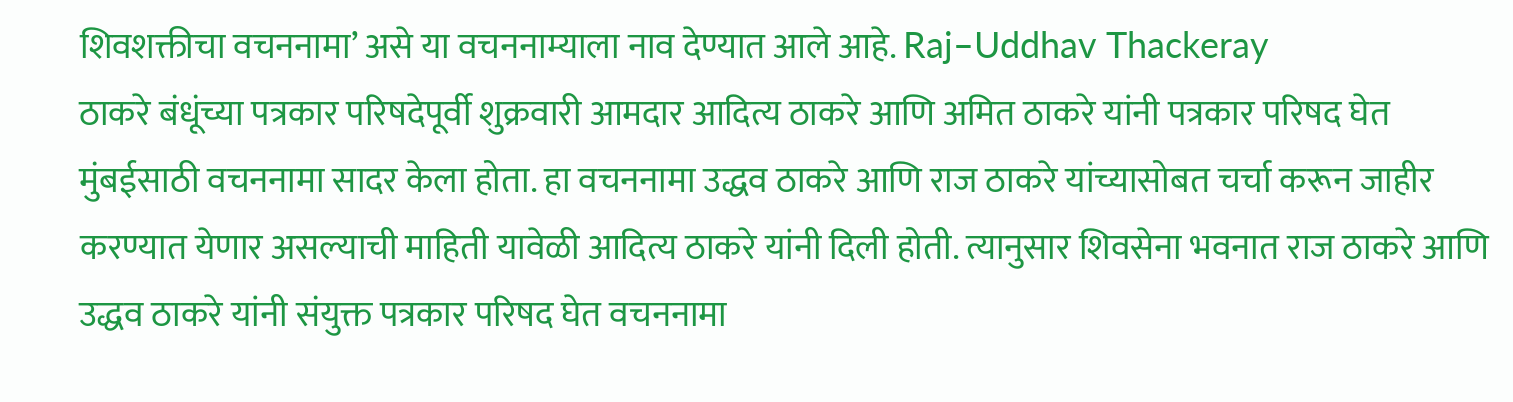शिवशक्तीचा वचननामा’ असे या वचननाम्याला नाव देण्यात आले आहे. Raj–Uddhav Thackeray
ठाकरे बंधूंच्या पत्रकार परिषदेपूर्वी शुक्रवारी आमदार आदित्य ठाकरे आणि अमित ठाकरे यांनी पत्रकार परिषद घेत मुंबईसाठी वचननामा सादर केला होता. हा वचननामा उद्धव ठाकरे आणि राज ठाकरे यांच्यासोबत चर्चा करून जाहीर करण्यात येणार असल्याची माहिती यावेळी आदित्य ठाकरे यांनी दिली होती. त्यानुसार शिवसेना भवनात राज ठाकरे आणि उद्धव ठाकरे यांनी संयुक्त पत्रकार परिषद घेत वचननामा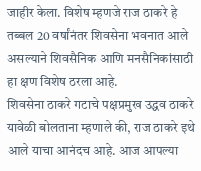जाहीर केला. विशेष म्हणजे राज ठाकरे हे तब्बल 20 वर्षांनंतर शिवसेना भवनात आले असल्याने शिवसैनिक आणि मनसैनिकांसाठी हा क्षण विशेष ठरला आहे.
शिवसेना ठाकरे गटाचे पक्षप्रमुख उद्धव ठाकरे यावेळी बोलताना म्हणाले की, राज ठाकरे इथे आले याचा आनंदच आहे. आज आपल्या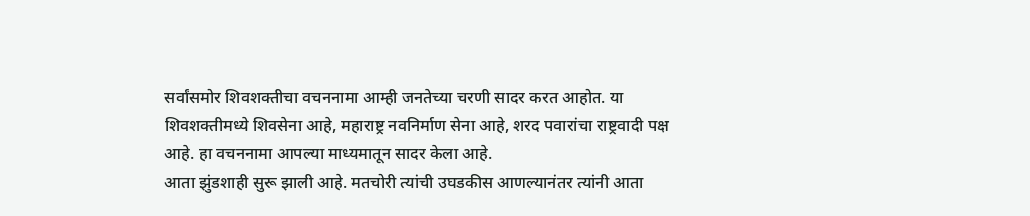सर्वांसमोर शिवशक्तीचा वचननामा आम्ही जनतेच्या चरणी सादर करत आहोत. या शिवशक्तीमध्ये शिवसेना आहे, महाराष्ट्र नवनिर्माण सेना आहे, शरद पवारांचा राष्ट्रवादी पक्ष आहे. हा वचननामा आपल्या माध्यमातून सादर केला आहे.
आता झुंडशाही सुरू झाली आहे. मतचोरी त्यांची उघडकीस आणल्यानंतर त्यांनी आता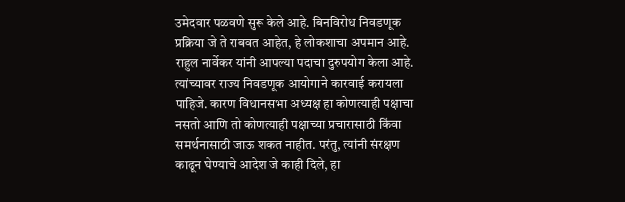उमेदवार पळवणे सुरू केले आहे. बिनविरोध निवडणूक प्रक्रिया जे ते राबवत आहेत, हे लोकशाचा अपमान आहे. राहुल नार्वेकर यांनी आपल्या पदाचा दुरुपयोग केला आहे. त्यांच्यावर राज्य निवडणूक आयोगाने कारवाई करायला पाहिजे. कारण विधानसभा अध्यक्ष हा कोणत्याही पक्षाचा नसतो आणि तो कोणत्याही पक्षाच्या प्रचारासाठी किंवा समर्थनासाठी जाऊ शकत नाहीत. परंतु, त्यांनी संरक्षण काढून घेण्याचे आदेश जे काही दिले, हा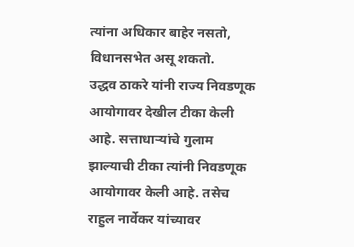त्यांना अधिकार बाहेर नसतो, विधानसभेत असू शकतो.
उद्धव ठाकरे यांनी राज्य निवडणूक आयोगावर देखील टीका केली आहे. सत्ताधाऱ्यांचे गुलाम झाल्याची टीका त्यांनी निवडणूक आयोगावर केली आहे. तसेच राहुल नार्वेकर यांच्यावर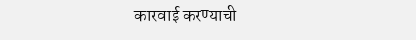कारवाई करण्याची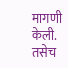मागणी केली. तसेच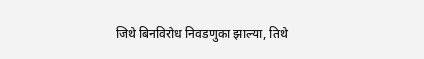जिथे बिनविरोध निवडणुका झाल्या, तिथे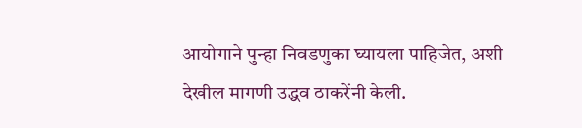आयोगाने पुन्हा निवडणुका घ्यायला पाहिजेत, अशी देखील मागणी उद्धव ठाकरेंनी केली.